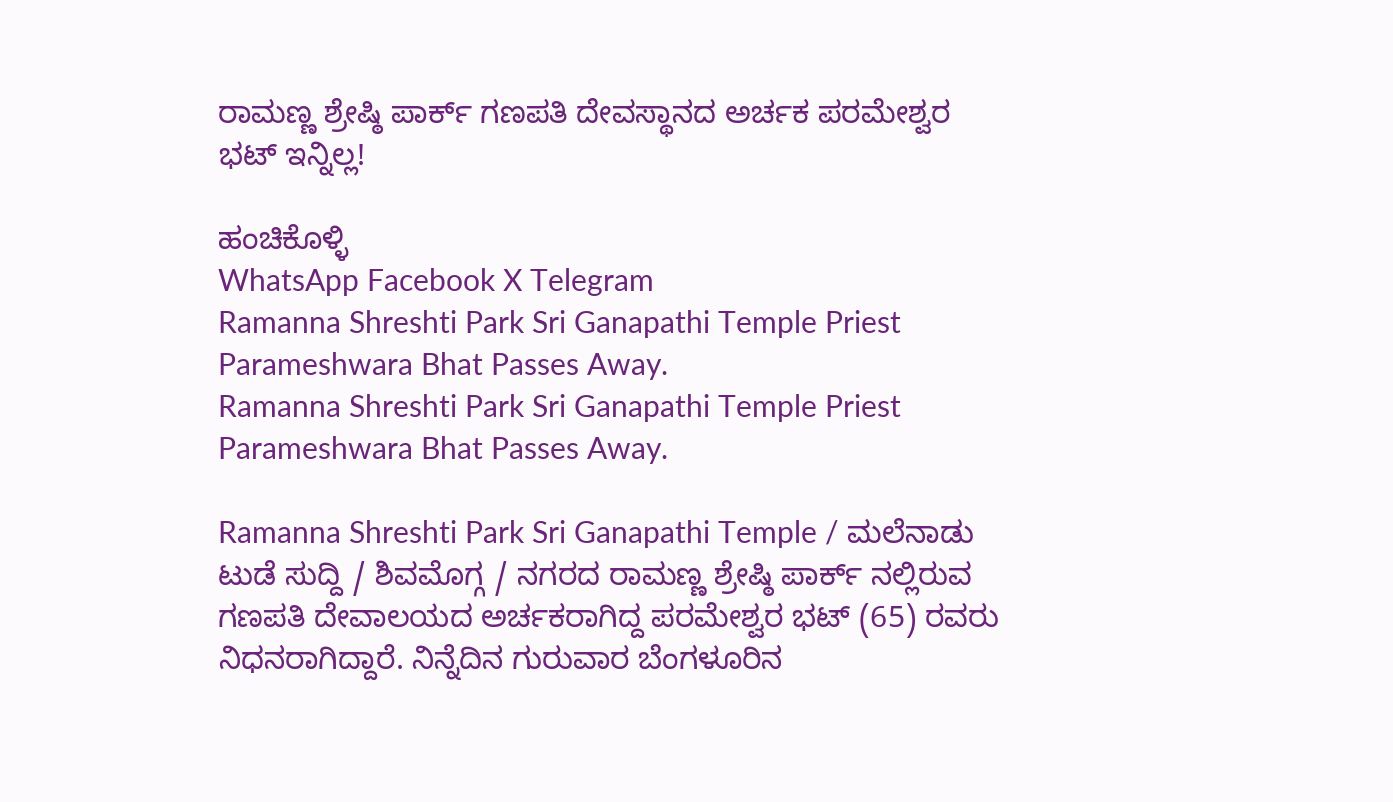ರಾಮಣ್ಣ ಶ್ರೇಷ್ಠಿ ಪಾರ್ಕ್ ಗಣಪತಿ ದೇವಸ್ಥಾನದ ಅರ್ಚಕ ಪರಮೇಶ್ವರ ಭಟ್ ಇನ್ನಿಲ್ಲ!

ಹಂಚಿಕೊಳ್ಳಿ
WhatsApp Facebook X Telegram
Ramanna Shreshti Park Sri Ganapathi Temple Priest Parameshwara Bhat Passes Away.
Ramanna Shreshti Park Sri Ganapathi Temple Priest Parameshwara Bhat Passes Away.

Ramanna Shreshti Park Sri Ganapathi Temple / ಮಲೆನಾಡು ಟುಡೆ ಸುದ್ದಿ / ಶಿವಮೊಗ್ಗ / ನಗರದ ರಾಮಣ್ಣ ಶ್ರೇಷ್ಠಿ ಪಾರ್ಕ್ ನಲ್ಲಿರುವ ಗಣಪತಿ ದೇವಾಲಯದ ಅರ್ಚಕರಾಗಿದ್ದ ಪರಮೇಶ್ವರ ಭಟ್ (65) ರವರು ನಿಧನರಾಗಿದ್ದಾರೆ. ನಿನ್ನೆದಿನ ಗುರುವಾರ ಬೆಂಗಳೂರಿನ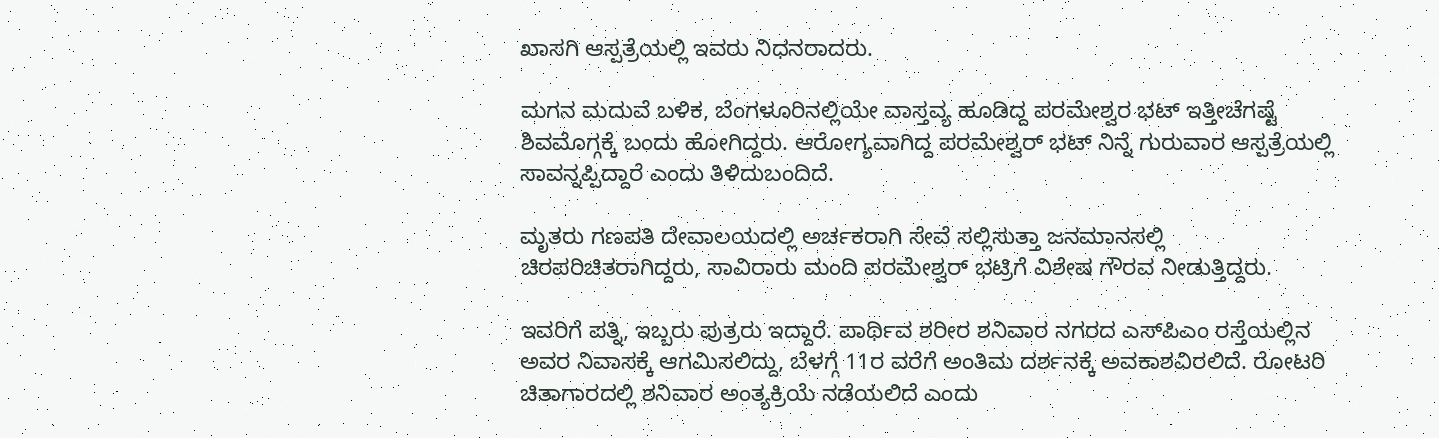ಖಾಸಗಿ ಆಸ್ಪತ್ರೆಯಲ್ಲಿ ಇವರು ನಿಧನರಾದರು.

ಮಗನ ಮದುವೆ ಬಳಿಕ, ಬೆಂಗಳೂರಿನಲ್ಲಿಯೇ ವಾಸ್ತವ್ಯ ಹೂಡಿದ್ದ ಪರಮೇಶ್ವರ ಭಟ್ ಇತ್ತೀಚೆಗಷ್ಟೆ ಶಿವಮೊಗ್ಗಕ್ಕೆ ಬಂದು ಹೋಗಿದ್ದರು. ಆರೋಗ್ಯವಾಗಿದ್ದ ಪರಮೇಶ್ವರ್ ಭಟ್ ನಿನ್ನೆ ಗುರುವಾರ ಆಸ್ಪತ್ರೆಯಲ್ಲಿ ಸಾವನ್ನಪ್ಪಿದ್ದಾರೆ ಎಂದು ತಿಳಿದುಬಂದಿದೆ.

ಮೃತರು ಗಣಪತಿ ದೇವಾಲಯದಲ್ಲಿ ಅರ್ಚಕರಾಗಿ ಸೇವೆ ಸಲ್ಲಿಸುತ್ತಾ ಜನಮಾನಸಲ್ಲಿ ಚಿರಪರಿಚಿತರಾಗಿದ್ದರು, ಸಾವಿರಾರು ಮಂದಿ ಪರಮೇಶ್ವರ್ ಭಟ್ರಿಗೆ ವಿಶೇಷ ಗೌರವ ನೀಡುತ್ತಿದ್ದರು.

ಇವರಿಗೆ ಪತ್ನಿ, ಇಬ್ಬರು ಪುತ್ರರು ಇದ್ದಾರೆ. ಪಾರ್ಥಿವ ಶರೀರ ಶನಿವಾರ ನಗರದ ಎಸ್‌ಪಿಎಂ ರಸ್ತೆಯಲ್ಲಿನ ಅವರ ನಿವಾಸಕ್ಕೆ ಆಗಮಿಸಲಿದ್ದು, ಬೆಳಗ್ಗೆ 11ರ ವರೆಗೆ ಅಂತಿಮ ದರ್ಶನಕ್ಕೆ ಅವಕಾಶವಿರಲಿದೆ. ರೋಟರಿ ಚಿತಾಗಾರದಲ್ಲಿ ಶನಿವಾರ ಅಂತ್ಯಕ್ರಿಯೆ ನಡೆಯಲಿದೆ ಎಂದು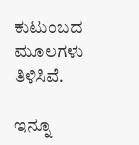ಕುಟುಂಬದ ಮೂಲಗಳು ತಿಳಿಸಿವೆ.

ಇನ್ನೂ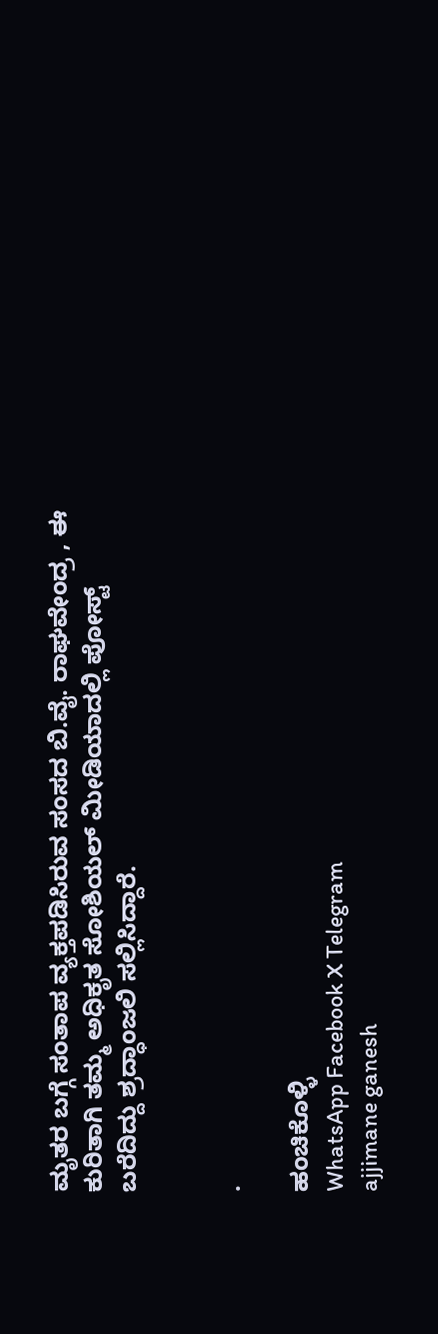ಮೃತರ ಬಗ್ಗೆ ಸಂತಾಪ ವ್ಯಕ್ತಪಡಿಸಿರುವ ಸಂಸದ ಬಿ.ವೈ. ರಾಘವೇಂದ್ರ , ಈ ಕುರಿತಾಗಿ ತಮ್ಮ ಅಧಿಕೃತ ಸೋಶಿಯಲ್ ಮೀಡಿಯಾದಲ್ಲಿ ಪೋಸ್ಟ್ ಬರೆದಿದ್ದು ಶ್ರದ್ಧಾಂಜಲಿ ಸಲ್ಲಿಸಿದ್ದಾರೆ.


.

ಹಂಚಿಕೊಳ್ಳಿ
WhatsApp Facebook X Telegram
ajjimane ganesh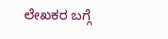ಲೇಖಕರ ಬಗ್ಗೆ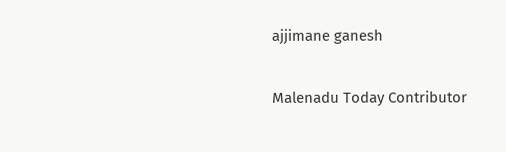ajjimane ganesh

Malenadu Today Contributor